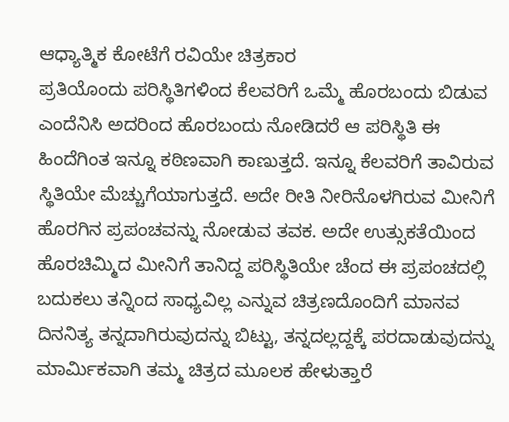ಆಧ್ಯಾತ್ಮಿಕ ಕೋಟೆಗೆ ರವಿಯೇ ಚಿತ್ರಕಾರ
ಪ್ರತಿಯೊಂದು ಪರಿಸ್ಥಿತಿಗಳಿಂದ ಕೆಲವರಿಗೆ ಒಮ್ಮೆ ಹೊರಬಂದು ಬಿಡುವ ಎಂದೆನಿಸಿ ಅದರಿಂದ ಹೊರಬಂದು ನೋಡಿದರೆ ಆ ಪರಿಸ್ಥಿತಿ ಈ ಹಿಂದೆಗಿಂತ ಇನ್ನೂ ಕಠಿಣವಾಗಿ ಕಾಣುತ್ತದೆ. ಇನ್ನೂ ಕೆಲವರಿಗೆ ತಾವಿರುವ ಸ್ಥಿತಿಯೇ ಮೆಚ್ಚುಗೆಯಾಗುತ್ತದೆ. ಅದೇ ರೀತಿ ನೀರಿನೊಳಗಿರುವ ಮೀನಿಗೆ ಹೊರಗಿನ ಪ್ರಪಂಚವನ್ನು ನೋಡುವ ತವಕ. ಅದೇ ಉತ್ಸುಕತೆಯಿಂದ ಹೊರಚಿಮ್ಮಿದ ಮೀನಿಗೆ ತಾನಿದ್ದ ಪರಿಸ್ಥಿತಿಯೇ ಚೆಂದ ಈ ಪ್ರಪಂಚದಲ್ಲಿ ಬದುಕಲು ತನ್ನಿಂದ ಸಾಧ್ಯವಿಲ್ಲ ಎನ್ನುವ ಚಿತ್ರಣದೊಂದಿಗೆ ಮಾನವ ದಿನನಿತ್ಯ ತನ್ನದಾಗಿರುವುದನ್ನು ಬಿಟ್ಟು, ತನ್ನದಲ್ಲದ್ದಕ್ಕೆ ಪರದಾಡುವುದನ್ನು ಮಾರ್ಮಿಕವಾಗಿ ತಮ್ಮ ಚಿತ್ರದ ಮೂಲಕ ಹೇಳುತ್ತಾರೆ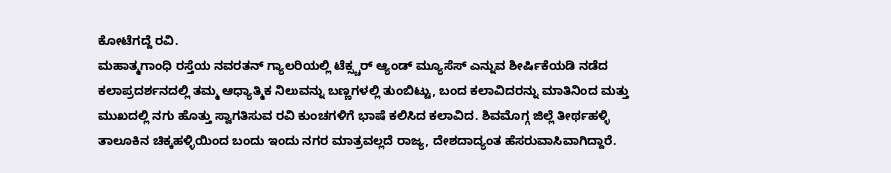ಕೋಟೆಗದ್ದೆ ರವಿ.
ಮಹಾತ್ಮಗಾಂಧಿ ರಸ್ತೆಯ ನವರತನ್ ಗ್ಯಾಲರಿಯಲ್ಲಿ ಟೆಕ್ಸ್ಚರ್ ಆ್ಯಂಡ್ ಮ್ಯೂಸೆಸ್ ಎನ್ನುವ ಶೀರ್ಷಿಕೆಯಡಿ ನಡೆದ ಕಲಾಪ್ರದರ್ಶನದಲ್ಲಿ ತಮ್ಮ ಆಧ್ಯಾತ್ಮಿಕ ನಿಲುವನ್ನು ಬಣ್ಣಗಳಲ್ಲಿ ತುಂಬಿಟ್ಟು, ಬಂದ ಕಲಾವಿದರನ್ನು ಮಾತಿನಿಂದ ಮತ್ತು ಮುಖದಲ್ಲಿ ನಗು ಹೊತ್ತು ಸ್ವಾಗತಿಸುವ ರವಿ ಕುಂಚಗಳಿಗೆ ಭಾಷೆ ಕಲಿಸಿದ ಕಲಾವಿದ. ಶಿವಮೊಗ್ಗ ಜಿಲ್ಲೆ ತೀರ್ಥಹಳ್ಳಿ ತಾಲೂಕಿನ ಚಿಕ್ಕಹಳ್ಳಿಯಿಂದ ಬಂದು ಇಂದು ನಗರ ಮಾತ್ರವಲ್ಲದೆ ರಾಜ್ಯ, ದೇಶದಾದ್ಯಂತ ಹೆಸರುವಾಸಿವಾಗಿದ್ದಾರೆ.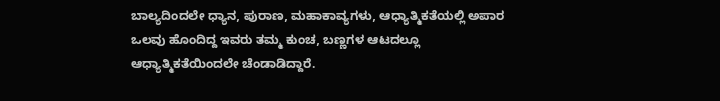ಬಾಲ್ಯದಿಂದಲೇ ಧ್ಯಾನ, ಪುರಾಣ, ಮಹಾಕಾವ್ಯಗಳು, ಆಧ್ಯಾತ್ಮಿಕತೆಯಲ್ಲಿ ಅಪಾರ ಒಲವು ಹೊಂದಿದ್ದ ಇವರು ತಮ್ಮ ಕುಂಚ, ಬಣ್ಣಗಳ ಆಟದಲ್ಲೂ ಆಧ್ಯಾತ್ಮಿಕತೆಯಿಂದಲೇ ಚೆಂಡಾಡಿದ್ದಾರೆ.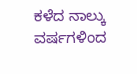ಕಳೆದ ನಾಲ್ಕು ವರ್ಷಗಳಿಂದ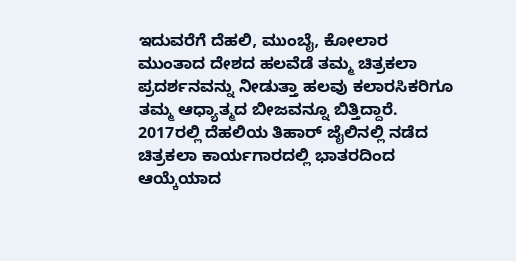ಇದುವರೆಗೆ ದೆಹಲಿ, ಮುಂಬೈ, ಕೋಲಾರ ಮುಂತಾದ ದೇಶದ ಹಲವೆಡೆ ತಮ್ಮ ಚಿತ್ರಕಲಾ ಪ್ರದರ್ಶನವನ್ನು ನೀಡುತ್ತಾ ಹಲವು ಕಲಾರಸಿಕರಿಗೂ ತಮ್ಮ ಆಧ್ಯಾತ್ಮದ ಬೀಜವನ್ನೂ ಬಿತ್ತಿದ್ದಾರೆ. 2017ರಲ್ಲಿ ದೆಹಲಿಯ ತಿಹಾರ್ ಜೈಲಿನಲ್ಲಿ ನಡೆದ ಚಿತ್ರಕಲಾ ಕಾರ್ಯಗಾರದಲ್ಲಿ ಭಾತರದಿಂದ ಆಯ್ಕೆಯಾದ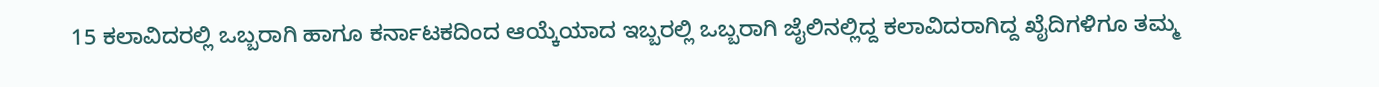15 ಕಲಾವಿದರಲ್ಲಿ ಒಬ್ಬರಾಗಿ ಹಾಗೂ ಕರ್ನಾಟಕದಿಂದ ಆಯ್ಕೆಯಾದ ಇಬ್ಬರಲ್ಲಿ ಒಬ್ಬರಾಗಿ ಜೈಲಿನಲ್ಲಿದ್ದ ಕಲಾವಿದರಾಗಿದ್ದ ಖೈದಿಗಳಿಗೂ ತಮ್ಮ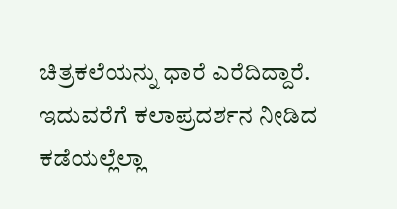ಚಿತ್ರಕಲೆಯನ್ನು ಧಾರೆ ಎರೆದಿದ್ದಾರೆ. ಇದುವರೆಗೆ ಕಲಾಪ್ರದರ್ಶನ ನೀಡಿದ ಕಡೆಯಲ್ಲೆಲ್ಲಾ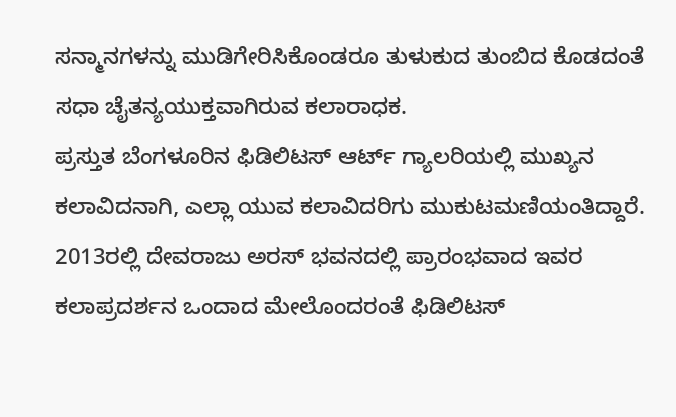ಸನ್ಮಾನಗಳನ್ನು ಮುಡಿಗೇರಿಸಿಕೊಂಡರೂ ತುಳುಕುದ ತುಂಬಿದ ಕೊಡದಂತೆ ಸಧಾ ಚೈತನ್ಯಯುಕ್ತವಾಗಿರುವ ಕಲಾರಾಧಕ.
ಪ್ರಸ್ತುತ ಬೆಂಗಳೂರಿನ ಫಿಡಿಲಿಟಸ್ ಆರ್ಟ್ ಗ್ಯಾಲರಿಯಲ್ಲಿ ಮುಖ್ಯನ ಕಲಾವಿದನಾಗಿ, ಎಲ್ಲಾ ಯುವ ಕಲಾವಿದರಿಗು ಮುಕುಟಮಣಿಯಂತಿದ್ದಾರೆ. 2013ರಲ್ಲಿ ದೇವರಾಜು ಅರಸ್ ಭವನದಲ್ಲಿ ಪ್ರಾರಂಭವಾದ ಇವರ ಕಲಾಪ್ರದರ್ಶನ ಒಂದಾದ ಮೇಲೊಂದರಂತೆ ಫಿಡಿಲಿಟಸ್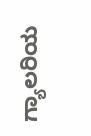ಗ್ಯಾಲರಿಯ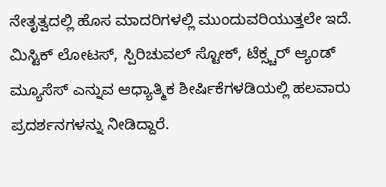ನೇತೃತ್ವದಲ್ಲಿ ಹೊಸ ಮಾದರಿಗಳಲ್ಲಿ ಮುಂದುವರಿಯುತ್ತಲೇ ಇದೆ. ಮಿಸ್ಟಿಕ್ ಲೋಟಸ್, ಸ್ಪಿರಿಚುವಲ್ ಸ್ಟೋಕ್, ಟೆಕ್ಸ್ಚರ್ ಆ್ಯಂಡ್ ಮ್ಯೂಸೆಸ್ ಎನ್ನುವ ಆಧ್ಯಾತ್ಮಿಕ ಶೀರ್ಷಿಕೆಗಳಡಿಯಲ್ಲಿ ಹಲವಾರು ಪ್ರದರ್ಶನಗಳನ್ನು ನೀಡಿದ್ದಾರೆ.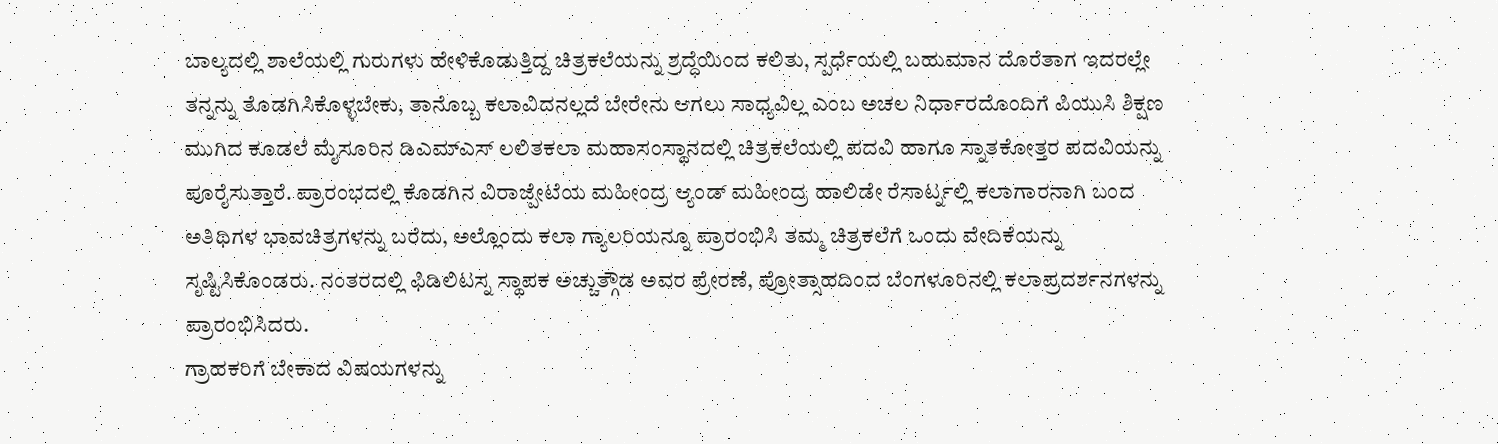ಬಾಲ್ಯದಲ್ಲಿ ಶಾಲೆಯಲ್ಲಿ ಗುರುಗಳು ಹೇಳಿಕೊಡುತ್ತಿದ್ದ ಚಿತ್ರಕಲೆಯನ್ನು ಶ್ರದ್ಧೆಯಿಂದ ಕಲಿತು, ಸ್ಪರ್ಧೆಯಲ್ಲಿ ಬಹುಮಾನ ದೊರೆತಾಗ ಇದರಲ್ಲೇ ತನ್ನನ್ನು ತೊಡಗಿಸಿಕೊಳ್ಳಬೇಕು, ತಾನೊಬ್ಬ ಕಲಾವಿದನಲ್ಲದೆ ಬೇರೇನು ಆಗಲು ಸಾಧ್ಯವಿಲ್ಲ ಎಂಬ ಅಚಲ ನಿರ್ಧಾರದೊಂದಿಗೆ ಪಿಯುಸಿ ಶಿಕ್ಷಣ ಮುಗಿದ ಕೂಡಲೆ ಮೈಸೂರಿನ ಡಿಎಮ್ಎಸ್ ಲಲಿತಕಲಾ ಮಹಾಸಂಸ್ಥಾನದಲ್ಲಿ ಚಿತ್ರಕಲೆಯಲ್ಲಿ ಪದವಿ ಹಾಗೂ ಸ್ನಾತಕೋತ್ತರ ಪದವಿಯನ್ನು ಪೂರೈಸುತ್ತಾರೆ. ಪ್ರಾರಂಭದಲ್ಲಿ ಕೊಡಗಿನ ವಿರಾಜ್ಪೇಟೆಯ ಮಹೀಂದ್ರ ಆ್ಯಂಡ್ ಮಹೀಂದ್ರ ಹಾಲಿಡೇ ರೆಸಾರ್ಟ್ನಲ್ಲಿ ಕಲಾಗಾರನಾಗಿ ಬಂದ ಅತಿಥಿಗಳ ಭಾವಚಿತ್ರಗಳನ್ನು ಬರೆದು, ಅಲ್ಲೊಂದು ಕಲಾ ಗ್ಯಾಲರಿಯನ್ನೂ ಪ್ರಾರಂಭಿಸಿ ತಮ್ಮ ಚಿತ್ರಕಲೆಗೆ ಒಂದು ವೇದಿಕೆಯನ್ನು ಸೃಷ್ಟಿಸಿಕೊಂಡರು. ನಂತರದಲ್ಲಿ ಫಿಡಿಲಿಟಸ್ನ ಸ್ಥಾಪಕ ಅಚ್ಚುತ್ಗೌಡ ಅವರ ಪ್ರೇರಣೆ, ಪ್ರೋತ್ಸಾಹದಿಂದ ಬೆಂಗಳೂರಿನಲ್ಲಿ ಕಲಾಪ್ರದರ್ಶನಗಳನ್ನು ಪ್ರಾರಂಭಿಸಿದರು.
ಗ್ರಾಹಕರಿಗೆ ಬೇಕಾದ ವಿಷಯಗಳನ್ನು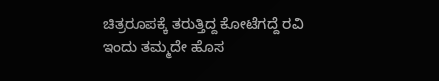ಚಿತ್ರರೂಪಕ್ಕೆ ತರುತ್ತಿದ್ದ ಕೋಟೆಗದ್ದೆ ರವಿ ಇಂದು ತಮ್ಮದೇ ಹೊಸ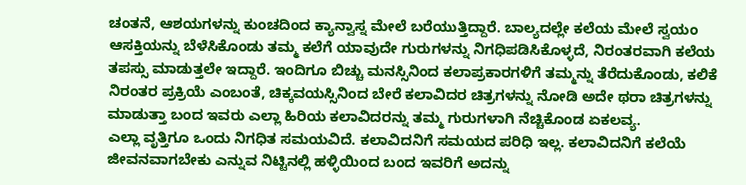ಚಂತನೆ, ಆಶಯಗಳನ್ನು ಕುಂಚದಿಂದ ಕ್ಯಾನ್ವಾಸ್ನ ಮೇಲೆ ಬರೆಯುತ್ತಿದ್ದಾರೆ. ಬಾಲ್ಯದಲ್ಲೇ ಕಲೆಯ ಮೇಲೆ ಸ್ವಯಂ ಆಸಕ್ತಿಯನ್ನು ಬೆಳೆಸಿಕೊಂಡು ತಮ್ಮ ಕಲೆಗೆ ಯಾವುದೇ ಗುರುಗಳನ್ನು ನಿಗಧಿಪಡಿಸಿಕೊಳ್ಳದೆ, ನಿರಂತರವಾಗಿ ಕಲೆಯ ತಪಸ್ಸು ಮಾಡುತ್ತಲೇ ಇದ್ದಾರೆ. ಇಂದಿಗೂ ಬಿಚ್ಚು ಮನಸ್ಸಿನಿಂದ ಕಲಾಪ್ರಕಾರಗಳಿಗೆ ತಮ್ಮನ್ನು ತೆರೆದುಕೊಂಡು, ಕಲಿಕೆ ನಿರಂತರ ಪ್ರಕ್ರಿಯೆ ಎಂಬಂತೆ, ಚಿಕ್ಕವಯಸ್ಸಿನಿಂದ ಬೇರೆ ಕಲಾವಿದರ ಚಿತ್ರಗಳನ್ನು ನೋಡಿ ಅದೇ ಥರಾ ಚಿತ್ರಗಳನ್ನು ಮಾಡುತ್ತಾ ಬಂದ ಇವರು ಎಲ್ಲಾ ಹಿರಿಯ ಕಲಾವಿದರನ್ನು ತಮ್ಮ ಗುರುಗಳಾಗಿ ನೆಚ್ಚಿಕೊಂಡ ಏಕಲವ್ಯ.
ಎಲ್ಲಾ ವೃತ್ತಿಗೂ ಒಂದು ನಿಗಧಿತ ಸಮಯವಿದೆ. ಕಲಾವಿದನಿಗೆ ಸಮಯದ ಪರಿಧಿ ಇಲ್ಲ. ಕಲಾವಿದನಿಗೆ ಕಲೆಯೆ ಜೀವನವಾಗಬೇಕು ಎನ್ನುವ ನಿಟ್ಟಿನಲ್ಲಿ ಹಳ್ಳಿಯಿಂದ ಬಂದ ಇವರಿಗೆ ಅದನ್ನು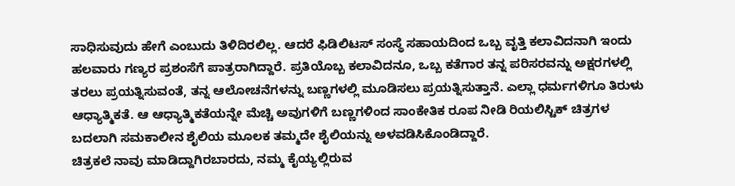ಸಾಧಿಸುವುದು ಹೇಗೆ ಎಂಬುದು ತಿಳಿದಿರಲಿಲ್ಲ. ಆದರೆ ಫಿಡಿಲಿಟಸ್ ಸಂಸ್ಥೆ ಸಹಾಯದಿಂದ ಒಬ್ಬ ವೃತ್ತಿ ಕಲಾವಿದನಾಗಿ ಇಂದು ಹಲವಾರು ಗಣ್ಯರ ಪ್ರಶಂಸೆಗೆ ಪಾತ್ರರಾಗಿದ್ದಾರೆ. ಪ್ರತಿಯೊಬ್ಬ ಕಲಾವಿದನೂ, ಒಬ್ಬ ಕತೆಗಾರ ತನ್ನ ಪರಿಸರವನ್ನು ಅಕ್ಷರಗಳಲ್ಲಿ ತರಲು ಪ್ರಯತ್ನಿಸುವಂತೆ, ತನ್ನ ಆಲೋಚನೆಗಳನ್ನು ಬಣ್ಣಗಳಲ್ಲಿ ಮೂಡಿಸಲು ಪ್ರಯತ್ನಿಸುತ್ತಾನೆ. ಎಲ್ಲಾ ಧರ್ಮಗಳಿಗೂ ತಿರುಳು ಆಧ್ಯಾತ್ಮಿಕತೆ. ಆ ಆಧ್ಯಾತ್ಮಿಕತೆಯನ್ನೇ ಮೆಚ್ಚಿ ಅವುಗಳಿಗೆ ಬಣ್ಣಗಳಿಂದ ಸಾಂಕೇತಿಕ ರೂಪ ನೀಡಿ ರಿಯಲಿಸ್ಟಿಕ್ ಚಿತ್ರಗಳ ಬದಲಾಗಿ ಸಮಕಾಲೀನ ಶೈಲಿಯ ಮೂಲಕ ತಮ್ಮದೇ ಶೈಲಿಯನ್ನು ಅಳವಡಿಸಿಕೊಂಡಿದ್ದಾರೆ.
ಚಿತ್ರಕಲೆ ನಾವು ಮಾಡಿದ್ದಾಗಿರಬಾರದು, ನಮ್ಮ ಕೈಯ್ಯಲ್ಲಿರುವ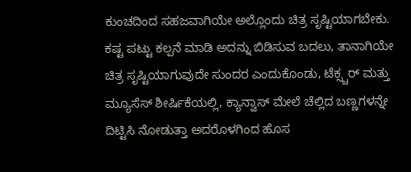ಕುಂಚದಿಂದ ಸಹಜವಾಗಿಯೇ ಅಲ್ಲೊಂದು ಚಿತ್ರ ಸೃಷ್ಟಿಯಾಗಬೇಕು. ಕಷ್ಟ ಪಟ್ಟು ಕಲ್ಪನೆ ಮಾಡಿ ಅದನ್ನು ಬಿಡಿಸುವ ಬದಲು, ತಾನಾಗಿಯೇ ಚಿತ್ರ ಸೃಷ್ಟಿಯಾಗುವುದೇ ಸುಂದರ ಎಂದುಕೊಂಡು, ಟೆಕ್ಸ್ಚರ್ ಮತ್ತು ಮ್ಯೂಸೆಸ್ ಶೀರ್ಷಿಕೆಯಲ್ಲಿ, ಕ್ಯಾನ್ವಾಸ್ ಮೇಲೆ ಚೆಲ್ಲಿದ ಬಣ್ಣಗಳನ್ನೇ ದಿಟ್ಟಿಸಿ ನೋಡುತ್ತಾ ಅದರೊಳಗಿಂದ ಹೊಸ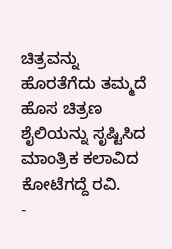ಚಿತ್ರವನ್ನು ಹೊರತೆಗೆದು ತಮ್ಮದೆ ಹೊಸ ಚಿತ್ರಣ ಶೈಲಿಯನ್ನು ಸೃಷ್ಟಿಸಿದ ಮಾಂತ್ರಿಕ ಕಲಾವಿದ ಕೋಟೆಗದ್ದೆ ರವಿ.
-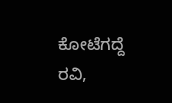ಕೋಟೆಗದ್ದೆ ರವಿ,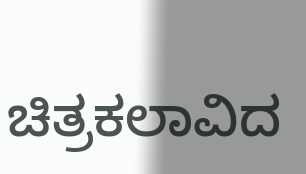ಚಿತ್ರಕಲಾವಿದ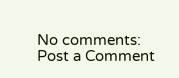No comments:
Post a Comment